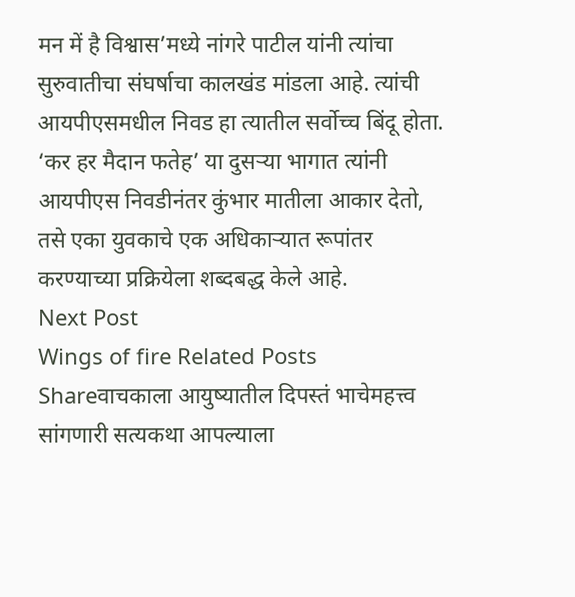मन में है विश्वास’मध्ये नांगरे पाटील यांनी त्यांचा सुरुवातीचा संघर्षाचा कालखंड मांडला आहे. त्यांची आयपीएसमधील निवड हा त्यातील सर्वोच्च बिंदू होता. ‘कर हर मैदान फतेह’ या दुसऱ्या भागात त्यांनी आयपीएस निवडीनंतर कुंभार मातीला आकार देतो, तसे एका युवकाचे एक अधिकाऱ्यात रूपांतर करण्याच्या प्रक्रियेला शब्दबद्ध केले आहे.
Next Post
Wings of fire Related Posts
Shareवाचकाला आयुष्यातील दिपस्तं भाचेमहत्त्व सांगणारी सत्यकथा आपल्याला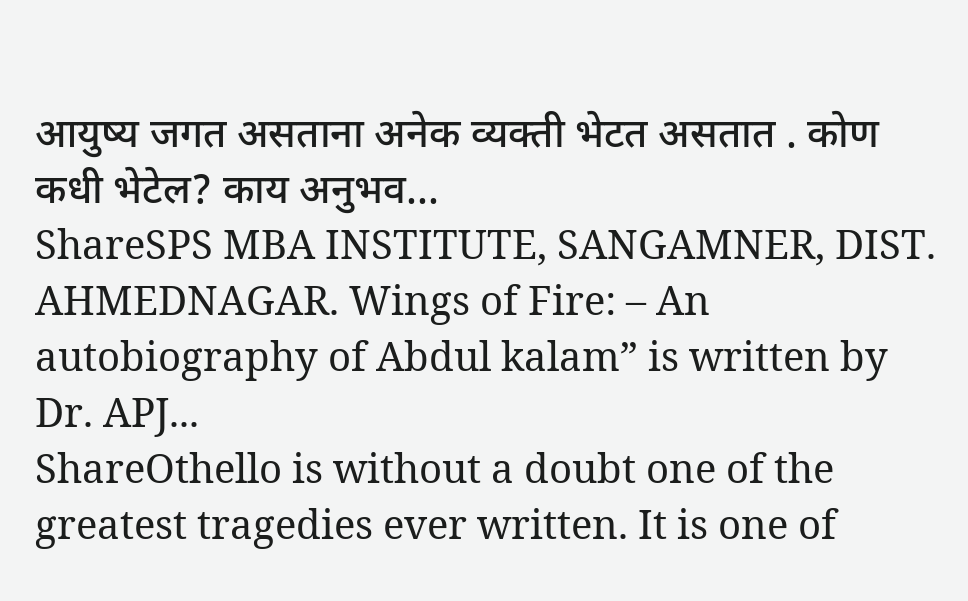आयुष्य जगत असताना अनेक व्यक्ती भेटत असतात . कोण कधी भेटेल? काय अनुभव...
ShareSPS MBA INSTITUTE, SANGAMNER, DIST. AHMEDNAGAR. Wings of Fire: – An autobiography of Abdul kalam” is written by Dr. APJ...
ShareOthello is without a doubt one of the greatest tragedies ever written. It is one of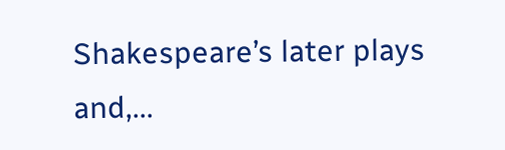Shakespeare’s later plays and,...